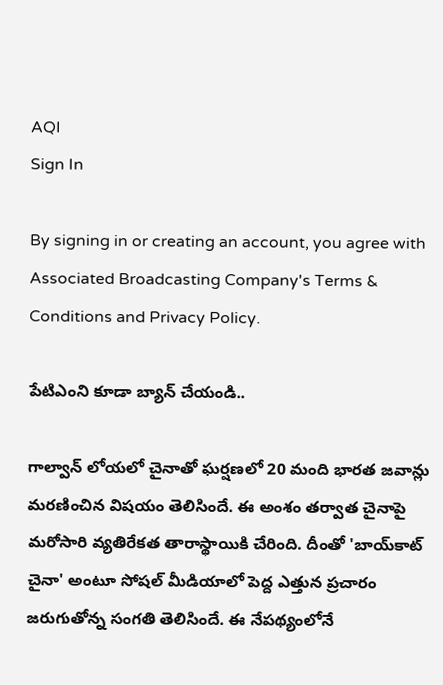AQI
Sign In

By signing in or creating an account, you agree with Associated Broadcasting Company's Terms & Conditions and Privacy Policy.

పేటిఎంని కూడా బ్యాన్ చేయండి..

గాల్వాన్ లోయలో చైనాతో ఘర్షణలో 20 మంది భారత జవాన్లు మరణించిన విషయం తెలిసిందే. ఈ అంశం తర్వాత చైనాపై మరోసారి వ్యతిరేకత తారాస్థాయికి చేరింది. దీంతో 'బాయ్‌కాట్ చైనా' అంటూ సోషల్ మీడియాలో పెద్ద ఎత్తున ప్రచారం జరుగుతోన్న సంగతి తెలిసిందే. ఈ నేపథ్యంలోనే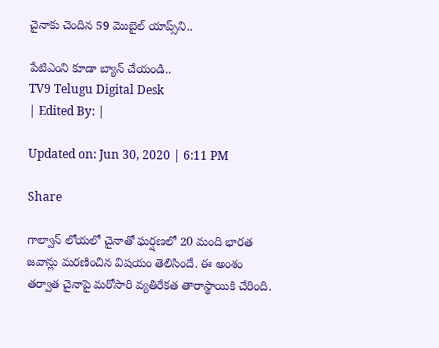చైనాకు చెందిన 59 మొబైల్ యాప్స్‌ని..

పేటిఎంని కూడా బ్యాన్ చేయండి..
TV9 Telugu Digital Desk
| Edited By: |

Updated on: Jun 30, 2020 | 6:11 PM

Share

గాల్వాన్ లోయలో చైనాతో ఘర్షణలో 20 మంది భారత జవాన్లు మరణించిన విషయం తెలిసిందే. ఈ అంశం తర్వాత చైనాపై మరోసారి వ్యతిరేకత తారాస్థాయికి చేరింది.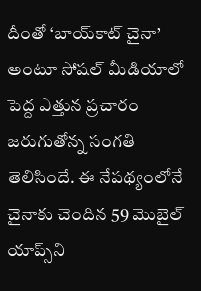దీంతో ‘బాయ్‌కాట్ చైనా’ అంటూ సోషల్ మీడియాలో పెద్ద ఎత్తున ప్రచారం జరుగుతోన్న సంగతి తెలిసిందే. ఈ నేపథ్యంలోనే చైనాకు చెందిన 59 మొబైల్ యాప్స్‌ని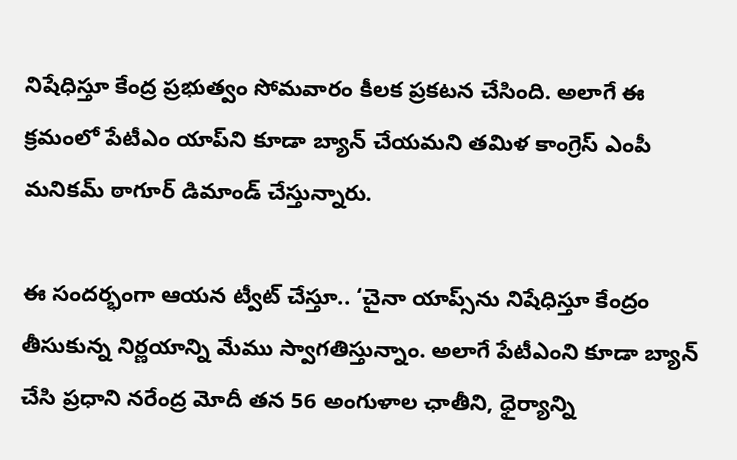నిషేధిస్తూ కేంద్ర ప్రభుత్వం సోమవారం కీలక ప్రకటన చేసింది. అలాగే ఈ క్రమంలో పేటీఎం యాప్‌ని కూడా బ్యాన్ చేయమని తమిళ కాంగ్రెస్ ఎంపీ మనికమ్ ఠాగూర్ డిమాండ్ చేస్తున్నారు.

ఈ సందర్భంగా ఆయన ట్వీట్ చేస్తూ.. ‘చైనా యాప్స్‌ను నిషేధిస్తూ కేంద్రం తీసుకున్న నిర్ణయాన్ని మేము స్వాగతిస్తున్నాం. అలాగే పేటీఎంని కూడా బ్యాన్ చేసి ప్రధాని నరేంద్ర మోదీ తన 56 అంగుళాల ఛాతీని, ధైర్యాన్ని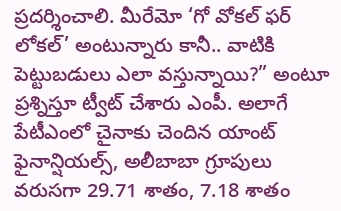ప్రదర్శించాలి. మీరేమో ‘గో వోకల్ ఫర్ లోకల్’ అంటున్నారు కానీ.. వాటికి పెట్టుబడులు ఎలా వస్తున్నాయి?” అంటూ ప్రశ్నిస్తూ ట్వీట్ చేశారు ఎంపీ. అలాగే పేటీఎంలో చైనాకు చెందిన యాంట్ ఫైనాన్షియల్స్, అలీబాబా గ్రూపులు వరుసగా 29.71 శాతం, 7.18 శాతం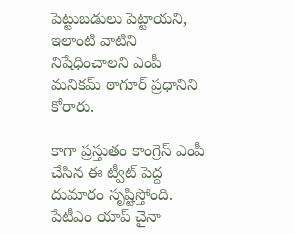పెట్టుబడులు పెట్టాయని, ఇలాంటి వాటిని నిషేధించాలని ఎంపీ మనికమ్ ఠాగూర్ ప్రధానిని కోరారు.

కాగా ప్రస్తుతం కాంగ్రెస్ ఎంపీ చేసిన ఈ ట్వీట్ పెద్ద దుమారం సృష్టిస్తోంది. పేటీఎం యాప్ చైనా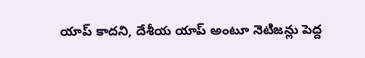యాప్ కాదని, దేశీయ యాప్ అంటూ నెటిజన్లు పెద్ద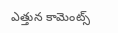ఎత్తున కామెంట్స్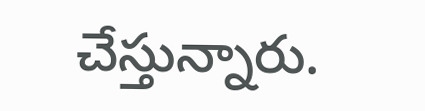చేస్తున్నారు.